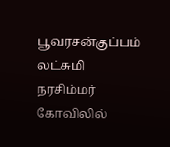பூவரசன்குப்பம் லட்சுமி நரசிம்மர் கோவிலில்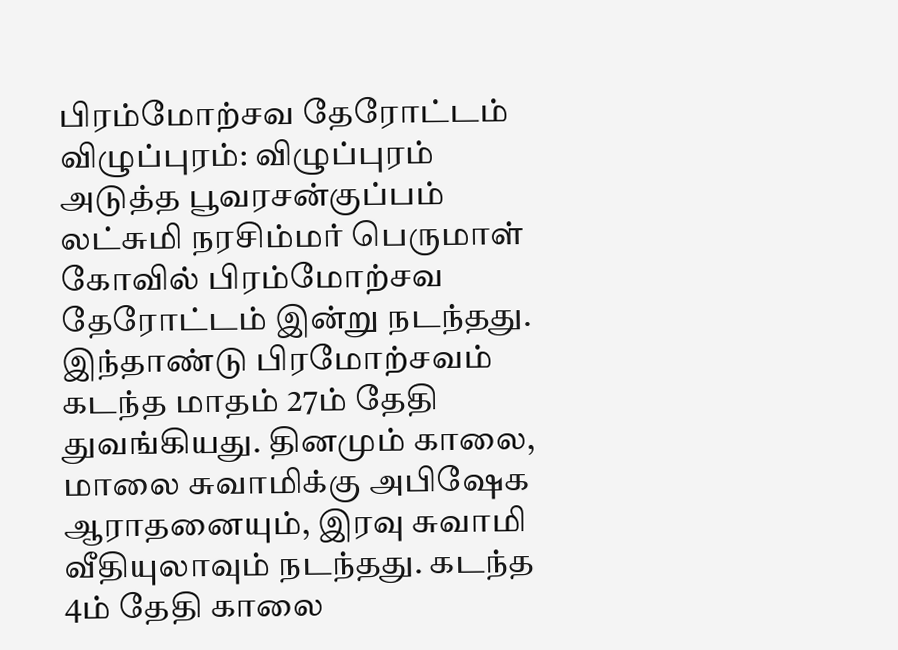பிரம்மோற்சவ தேரோட்டம்
விழுப்புரம்: விழுப்புரம் அடுத்த பூவரசன்குப்பம் லட்சுமி நரசிம்மர் பெருமாள் கோவில் பிரம்மோற்சவ தேரோட்டம் இன்று நடந்தது.
இந்தாண்டு பிரமோற்சவம் கடந்த மாதம் 27ம் தேதி துவங்கியது. தினமும் காலை, மாலை சுவாமிக்கு அபிஷேக ஆராதனையும், இரவு சுவாமி வீதியுலாவும் நடந்தது. கடந்த 4ம் தேதி காலை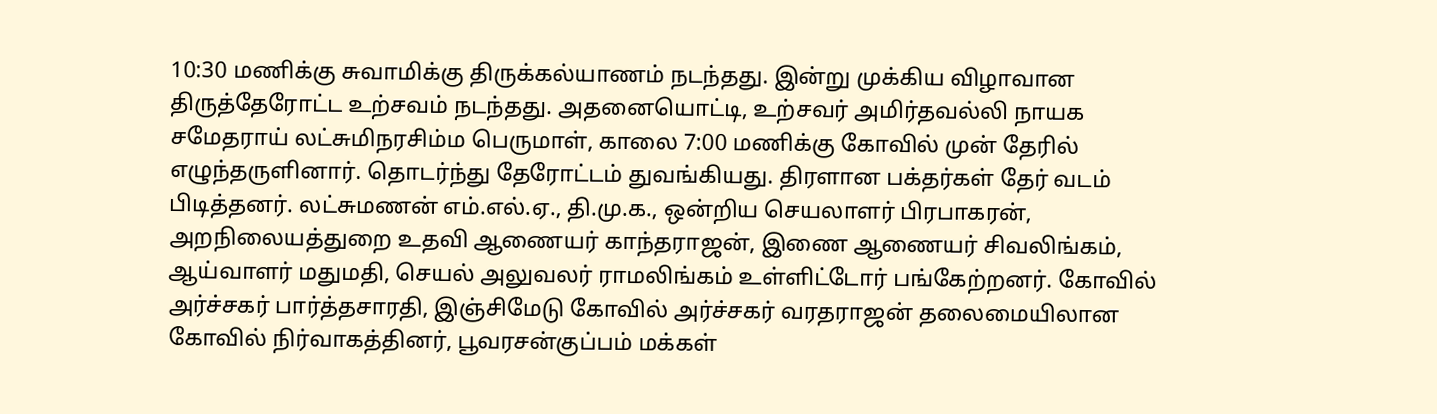10:30 மணிக்கு சுவாமிக்கு திருக்கல்யாணம் நடந்தது. இன்று முக்கிய விழாவான திருத்தேரோட்ட உற்சவம் நடந்தது. அதனையொட்டி, உற்சவர் அமிர்தவல்லி நாயக சமேதராய் லட்சுமிநரசிம்ம பெருமாள், காலை 7:00 மணிக்கு கோவில் முன் தேரில் எழுந்தருளினார். தொடர்ந்து தேரோட்டம் துவங்கியது. திரளான பக்தர்கள் தேர் வடம் பிடித்தனர். லட்சுமணன் எம்.எல்.ஏ., தி.மு.க., ஒன்றிய செயலாளர் பிரபாகரன், அறநிலையத்துறை உதவி ஆணையர் காந்தராஜன், இணை ஆணையர் சிவலிங்கம், ஆய்வாளர் மதுமதி, செயல் அலுவலர் ராமலிங்கம் உள்ளிட்டோர் பங்கேற்றனர். கோவில் அர்ச்சகர் பார்த்தசாரதி, இஞ்சிமேடு கோவில் அர்ச்சகர் வரதராஜன் தலைமையிலான கோவில் நிர்வாகத்தினர், பூவரசன்குப்பம் மக்கள்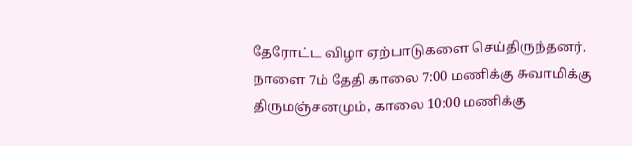தேரோட்ட விழா ஏற்பாடுகளை செய்திருந்தனர். நாளை 7ம் தேதி காலை 7:00 மணிக்கு சுவாமிக்கு திருமஞ்சனமும், காலை 10:00 மணிக்கு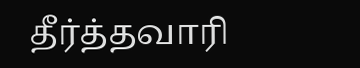தீர்த்தவாரி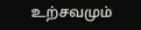உற்சவமும்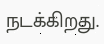நடக்கிறது.